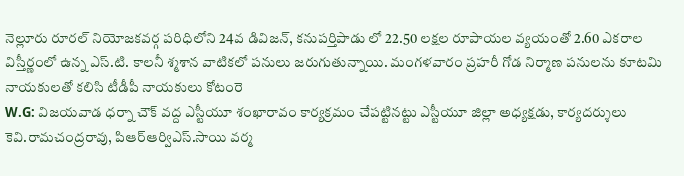నెల్లూరు రూరల్ నియోజకవర్గ పరిధిలోని 24వ డివిజన్, కనుపర్తిపాడు లో 22.50 లక్షల రూపాయల వ్యయంతో 2.60 ఎకరాల విస్తీర్ణంలో ఉన్న ఎస్.టి. కాలనీ శ్మశాన వాటికలో పనులు జరుగుతున్నాయి. మంగళవారం ప్రహరీ గోడ నిర్మాణ పనులను కూటమి నాయకులతో కలిసి టీడీపీ నాయకులు కోటంరె
W.G: విజయవాడ ధర్నా చౌక్ వద్ద ఎస్టీయూ శంఖారావం కార్యక్రమం చేపట్టినట్టు ఎస్టీయూ జిల్లా అధ్యక్షడు, కార్యదర్శులు కెవి.రామచంద్రరావు, పిఆర్ఆర్విఎస్.సాయి వర్మ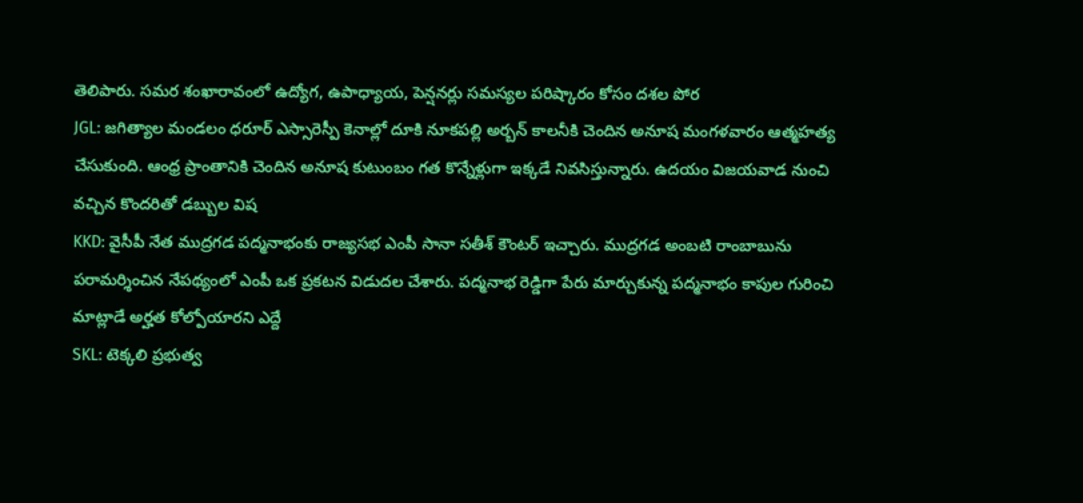తెలిపారు. సమర శంఖారావంలో ఉద్యోగ, ఉపాధ్యాయ, పెన్షనర్లు సమస్యల పరిష్కారం కోసం దశల పోర
JGL: జగిత్యాల మండలం ధరూర్ ఎస్సారెస్పీ కెనాల్లో దూకి నూకపల్లి అర్బన్ కాలనీకి చెందిన అనూష మంగళవారం ఆత్మహత్య చేసుకుంది. ఆంధ్ర ప్రాంతానికి చెందిన అనూష కుటుంబం గత కొన్నేళ్లుగా ఇక్కడే నివసిస్తున్నారు. ఉదయం విజయవాడ నుంచి వచ్చిన కొందరితో డబ్బుల విష
KKD: వైసీపీ నేత ముద్రగడ పద్మనాభంకు రాజ్యసభ ఎంపీ సానా సతీశ్ కౌంటర్ ఇచ్చారు. ముద్రగడ అంబటి రాంబాబును పరామర్శించిన నేపథ్యంలో ఎంపీ ఒక ప్రకటన విడుదల చేశారు. పద్మనాభ రెడ్డిగా పేరు మార్చుకున్న పద్మనాభం కాపుల గురించి మాట్లాడే అర్హత కోల్పోయారని ఎద్దే
SKL: టెక్కలి ప్రభుత్వ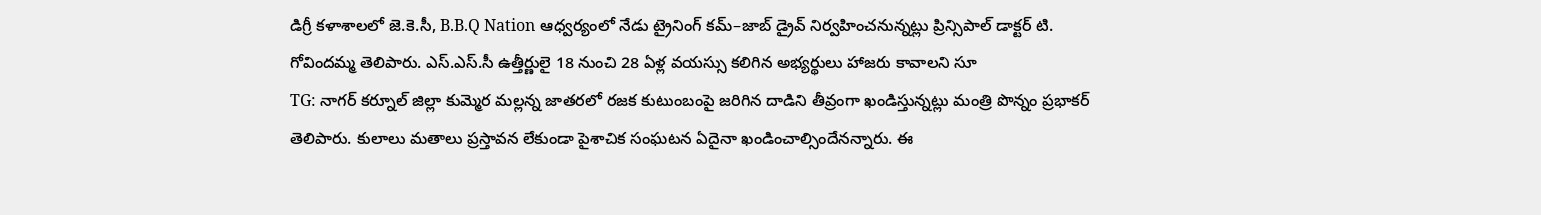డిగ్రీ కళాశాలలో జె.కె.సీ, B.B.Q Nation ఆధ్వర్యంలో నేడు ట్రైనింగ్ కమ్–జాబ్ డ్రైవ్ నిర్వహించనున్నట్లు ప్రిన్సిపాల్ డాక్టర్ టి. గోవిందమ్మ తెలిపారు. ఎస్.ఎస్.సీ ఉత్తీర్ణులై 18 నుంచి 28 ఏళ్ల వయస్సు కలిగిన అభ్యర్థులు హాజరు కావాలని సూ
TG: నాగర్ కర్నూల్ జిల్లా కుమ్మెర మల్లన్న జాతరలో రజక కుటుంబంపై జరిగిన దాడిని తీవ్రంగా ఖండిస్తున్నట్లు మంత్రి పొన్నం ప్రభాకర్ తెలిపారు. కులాలు మతాలు ప్రస్తావన లేకుండా పైశాచిక సంఘటన ఏదైనా ఖండించాల్సిందేనన్నారు. ఈ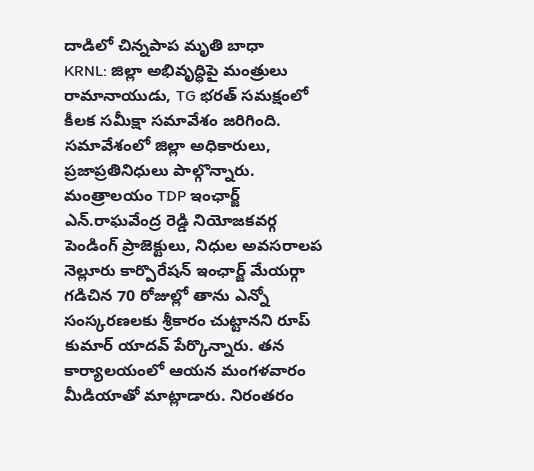దాడిలో చిన్నపాప మృతి బాధా
KRNL: జిల్లా అభివృద్ధిపై మంత్రులు రామానాయుడు, TG భరత్ సమక్షంలో కీలక సమీక్షా సమావేశం జరిగింది. సమావేశంలో జిల్లా అధికారులు, ప్రజాప్రతినిధులు పాల్గొన్నారు. మంత్రాలయం TDP ఇంఛార్జ్ ఎన్.రాఘవేంద్ర రెడ్డి నియోజకవర్గ పెండింగ్ ప్రాజెక్టులు, నిధుల అవసరాలప
నెల్లూరు కార్పొరేషన్ ఇంఛార్జ్ మేయర్గా గడిచిన 70 రోజుల్లో తాను ఎన్నో సంస్కరణలకు శ్రీకారం చుట్టానని రూప్ కుమార్ యాదవ్ పేర్కొన్నారు. తన కార్యాలయంలో ఆయన మంగళవారం మీడియాతో మాట్లాడారు. నిరంతరం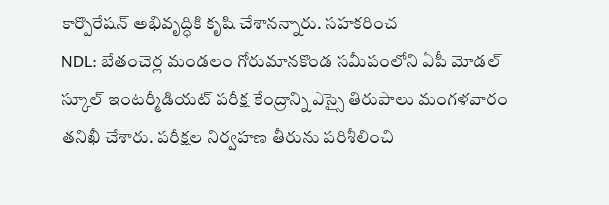కార్పొరేషన్ అభివృద్ధికి కృషి చేశానన్నారు. సహకరించ
NDL: బేతంచెర్ల మండలం గోరుమానకొండ సమీపంలోని ఏపీ మోడల్ స్కూల్ ఇంటర్మీడియట్ పరీక్ష కేంద్రాన్ని ఎస్సై తిరుపాలు మంగళవారం తనిఖీ చేశారు. పరీక్షల నిర్వహణ తీరును పరిశీలించి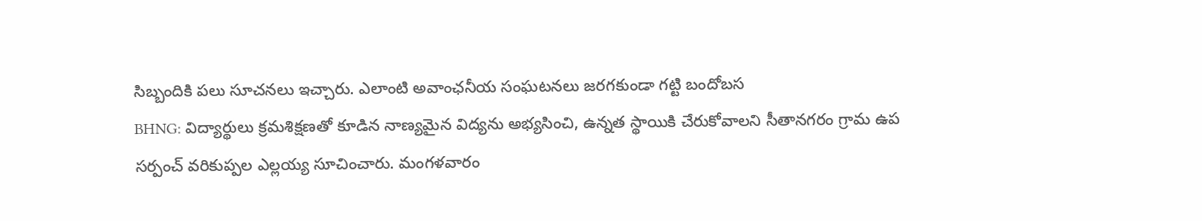సిబ్బందికి పలు సూచనలు ఇచ్చారు. ఎలాంటి అవాంఛనీయ సంఘటనలు జరగకుండా గట్టి బందోబస
BHNG: విద్యార్థులు క్రమశిక్షణతో కూడిన నాణ్యమైన విద్యను అభ్యసించి, ఉన్నత స్థాయికి చేరుకోవాలని సీతానగరం గ్రామ ఉప సర్పంచ్ వరికుప్పల ఎల్లయ్య సూచించారు. మంగళవారం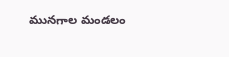మునగాల మండలం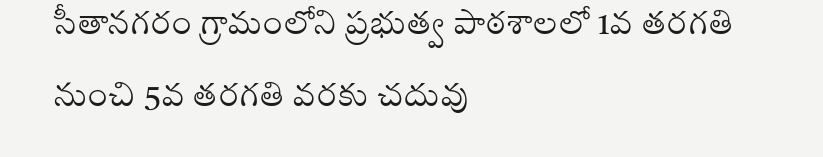సీతానగరం గ్రామంలోని ప్రభుత్వ పాఠశాలలో 1వ తరగతి నుంచి 5వ తరగతి వరకు చదువు